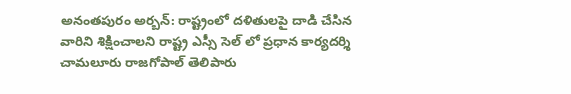అనంతపురం అర్బన్: రాష్ట్రంలో దళితులపై దాడి చేసిన వారిని శిక్షించాలని రాష్ట్ర ఎస్సీ సెల్ లో ప్రధాన కార్యదర్శి చామలూరు రాజగోపాల్ తెలిపారు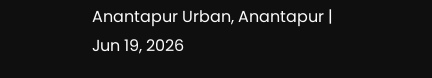Anantapur Urban, Anantapur | Jun 19, 2026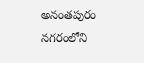అనంతపురం నగరంలోని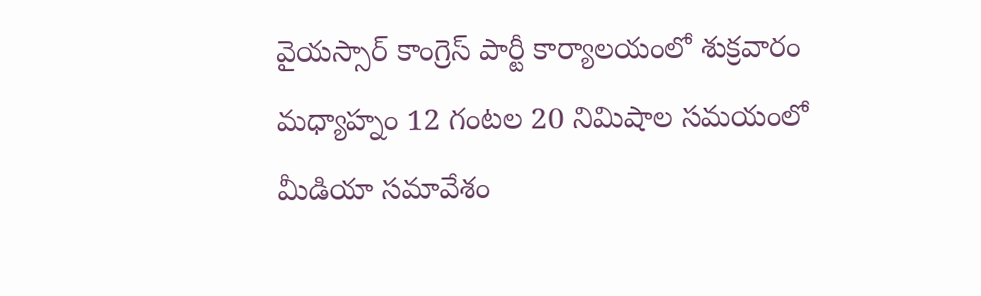వైయస్సార్ కాంగ్రెస్ పార్టీ కార్యాలయంలో శుక్రవారం మధ్యాహ్నం 12 గంటల 20 నిమిషాల సమయంలో మీడియా సమావేశం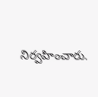నిర్వహించారు.